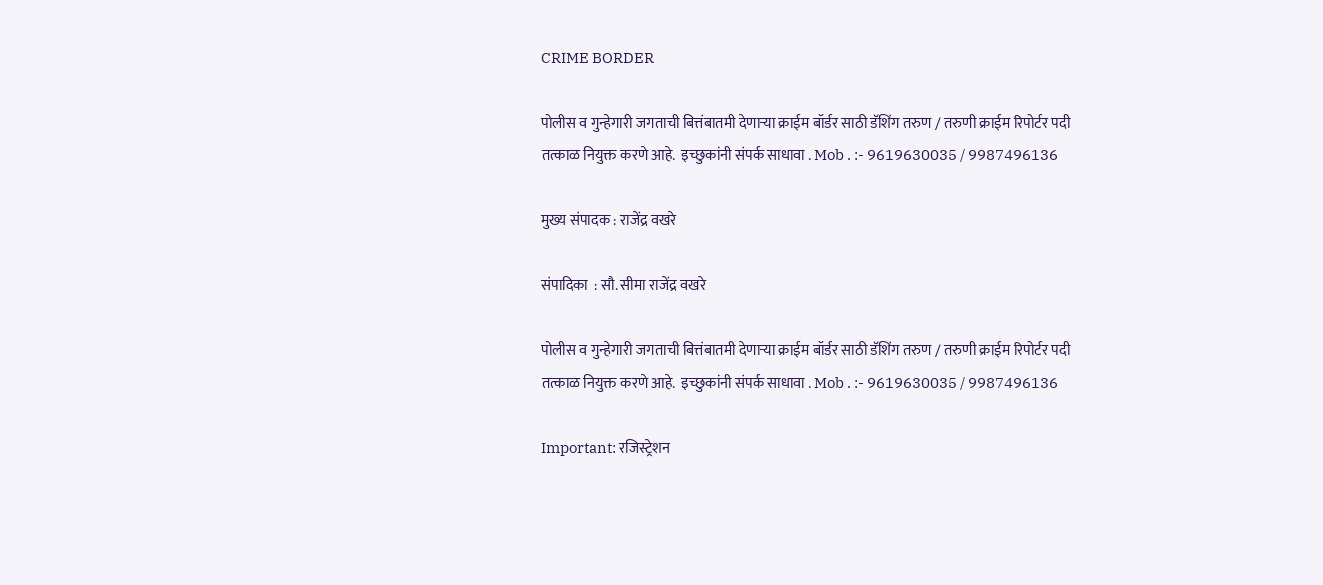CRIME BORDER

पोलीस व गुन्हेगारी जगताची बित्तंबातमी देणाऱ्या क्राईम बॉर्डर साठी डॅशिंग तरुण / तरुणी क्राईम रिपोर्टर पदी  तत्काळ नियुक्त करणे आहे.  इच्छुकांनी संपर्क साधावा . Mob . :- 9619630035 / 9987496136

मुख्य संपादक : राजेंद्र वखरे

संपादिका  : सौ. सीमा राजेंद्र वखरे

पोलीस व गुन्हेगारी जगताची बित्तंबातमी देणाऱ्या क्राईम बॉर्डर साठी डॅशिंग तरुण / तरुणी क्राईम रिपोर्टर पदी  तत्काळ नियुक्त करणे आहे.  इच्छुकांनी संपर्क साधावा . Mob . :- 9619630035 / 9987496136

Important: रजिस्ट्रेशन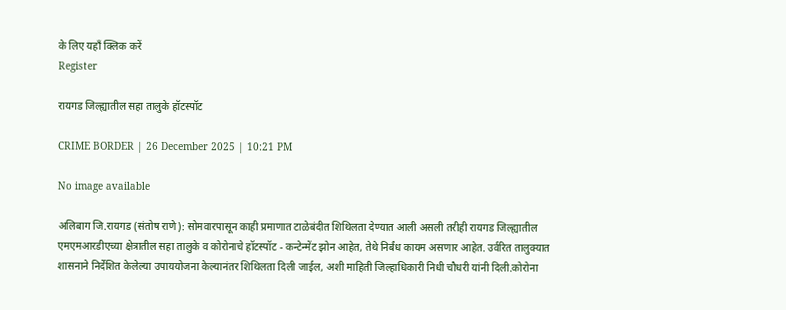के लिए यहाँ क्लिक करें
Register

रायगड जिल्ह्यातील सहा तालुके हॉटस्पॉट

CRIME BORDER | 26 December 2025 | 10:21 PM

No image available

अलिबाग जि.रायगड (संतोष राणे): सोमवारपासून काही प्रमाणात टाळेबंदीत शिथिलता देण्यात आली असली तरीही रायगड जिल्ह्यातील एमएमआरडीएच्या क्षेत्रातील सहा तालुके व कोरोनाचे हॉटस्पॉट - कन्टेन्मेंट झोन आहेत, तेथे निर्बंध कायम असणार आहेत. उर्वरित तालुक्यात शासनाने निर्देशित केलेल्या उपाययोजना केल्यानंतर शिथिलता दिली जाईल, अशी माहिती जिल्हाधिकारी निधी चौधरी यांनी दिली.कोरोना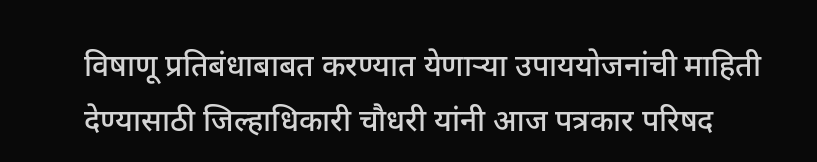विषाणू प्रतिबंधाबाबत करण्यात येणार्‍या उपाययोजनांची माहिती देण्यासाठी जिल्हाधिकारी चौधरी यांनी आज पत्रकार परिषद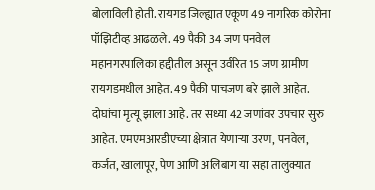बोलाविली होती. रायगड जिल्ह्यात एकूण 49 नागरिक कोरोना पॉझिटीव्ह आढळले. 49 पैकी 34 जण पनवेल महानगरपालिका हद्दीतील असून उर्वरित 15 जण ग्रामीण रायगडमधील आहेत. 49 पैकी पाचजण बरे झाले आहेत. दोघांचा मृत्यू झाला आहे. तर सध्या 42 जणांवर उपचार सुरु आहेत. एमएमआरडीएच्या क्षेत्रात येणार्‍या उरण, पनवेल, कर्जत, खालापूर, पेण आणि अलिबाग या सहा तालुक्यात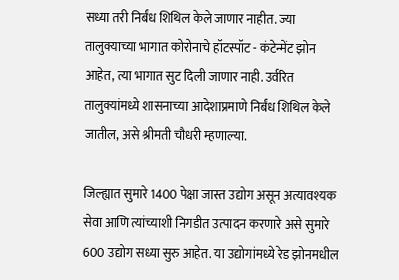सध्या तरी निर्बंध शिथिल केले जाणार नाहीत. ज्या तालुक्याच्या भागात कोरोनाचे हॉटस्पॉट - कंटेन्मेंट झोन आहेत, त्या भागात सुट दिली जाणार नाही. उर्वरित तालुक्यांमध्ये शासनाच्या आदेशाप्रमाणे निर्बंध शिथिल केले जातील, असे श्रीमती चौधरी म्हणाल्या.

जिल्ह्यात सुमारे 1400 पेक्षा जास्त उद्योग असून अत्यावश्यक सेवा आणि त्यांच्याशी निगडीत उत्पादन करणारे असे सुमारे 600 उद्योग सध्या सुरु आहेत. या उद्योगांमध्ये रेड झोनमधील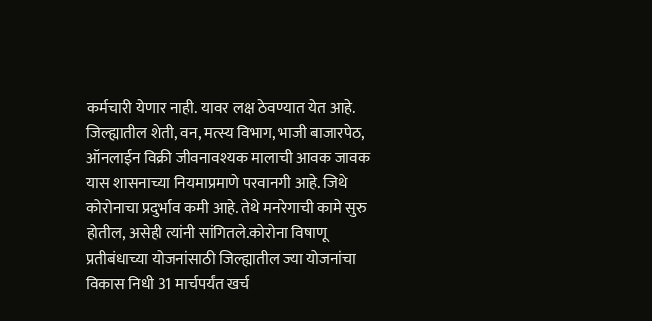कर्मचारी येणार नाही. यावर लक्ष ठेवण्यात येत आहे. जिल्ह्यातील शेती, वन, मत्स्य विभाग, भाजी बाजारपेठ, ऑनलाईन विक्री जीवनावश्यक मालाची आवक जावक यास शासनाच्या नियमाप्रमाणे परवानगी आहे. जिथे कोरोनाचा प्रदुर्भाव कमी आहे. तेथे मनरेगाची कामे सुरु होतील, असेही त्यांनी सांगितले.कोरोना विषाणू प्रतीबंधाच्या योजनांसाठी जिल्ह्यातील ज्या योजनांचा विकास निधी 31 मार्चपर्यंत खर्च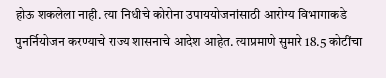होऊ शकलेला नाही. त्या निधीचे कोरोना उपाययोजनांसाठी आरोग्य विभागाकडे पुनर्नियोजन करण्याचे राज्य शासनाचे आदेश आहेत. त्याप्रमाणे सुमारे 18.5 कोटींचा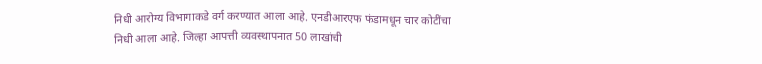निधी आरोग्य विभागाकडे वर्ग करण्यात आला आहे. एनडीआरएफ फंडामधून चार कोटींचा निधी आला आहे. जिल्हा आपत्ती व्यवस्थापनात 50 लाखांची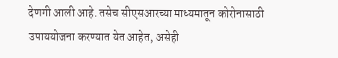देणगी आली आहे. तसेच सीएसआरच्या माध्यमातून कोरोनासाठी उपाययोजना करण्यात येत आहेत, असेही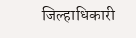जिल्हाधिकारी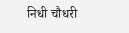निधी चौधरी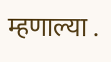म्हणाल्या .